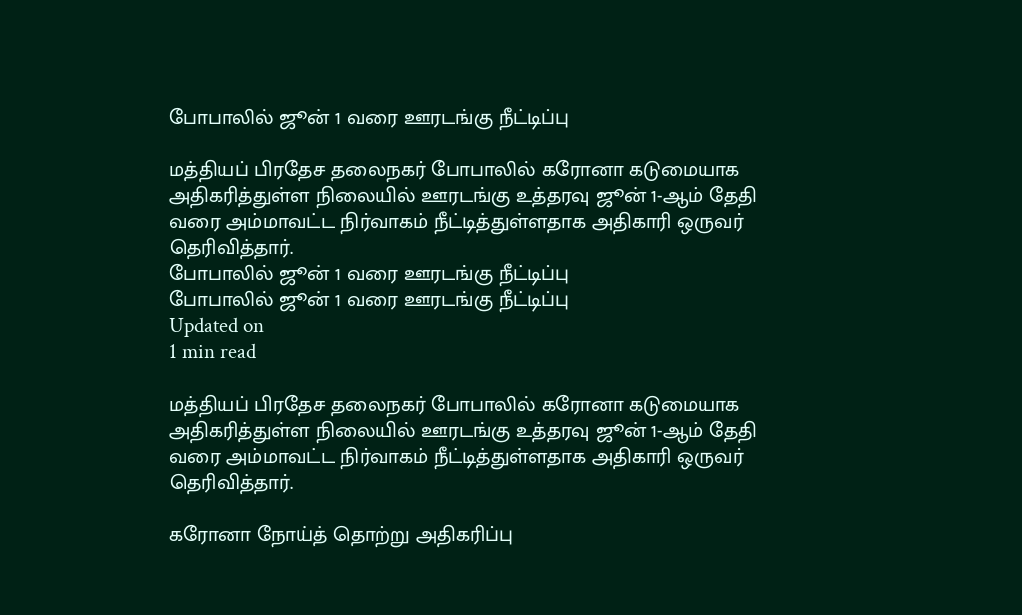போபாலில் ஜூன் 1 வரை ஊரடங்கு நீட்டிப்பு

மத்தியப் பிரதேச தலைநகர் போபாலில் கரோனா கடுமையாக அதிகரித்துள்ள நிலையில் ஊரடங்கு உத்தரவு ஜூன் 1-ஆம் தேதி வரை அம்மாவட்ட நிர்வாகம் நீட்டித்துள்ளதாக அதிகாரி ஒருவர் தெரிவித்தார்.
போபாலில் ஜூன் 1 வரை ஊரடங்கு நீட்டிப்பு
போபாலில் ஜூன் 1 வரை ஊரடங்கு நீட்டிப்பு
Updated on
1 min read

மத்தியப் பிரதேச தலைநகர் போபாலில் கரோனா கடுமையாக அதிகரித்துள்ள நிலையில் ஊரடங்கு உத்தரவு ஜூன் 1-ஆம் தேதி வரை அம்மாவட்ட நிர்வாகம் நீட்டித்துள்ளதாக அதிகாரி ஒருவர் தெரிவித்தார்.

கரோனா நோய்த் தொற்று அதிகரிப்பு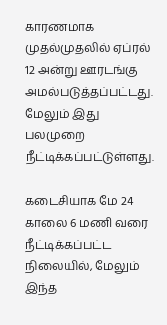காரணமாக முதல்முதலில் ஏப்ரல் 12 அன்று ஊரடங்கு அமல்படுத்தப்பட்டது. மேலும் இது பலமுறை நீட்டிக்கப்பட்டுள்ளது.

கடைசியாக மே 24 காலை 6 மணி வரை நீட்டிக்கப்பட்ட நிலையில், மேலும் இந்த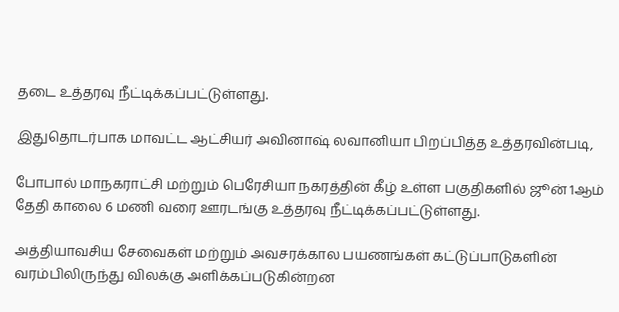தடை உத்தரவு நீட்டிக்கப்பட்டுள்ளது.

இதுதொடர்பாக மாவட்ட ஆட்சியர் அவினாஷ் லவானியா பிறப்பித்த உத்தரவின்படி,

போபால் மாநகராட்சி மற்றும் பெரேசியா நகரத்தின் கீழ் உள்ள பகுதிகளில் ஜூன் 1ஆம் தேதி காலை 6 மணி வரை ஊரடங்கு உத்தரவு நீட்டிக்கப்பட்டுள்ளது.

அத்தியாவசிய சேவைகள் மற்றும் அவசரக்கால பயணங்கள் கட்டுப்பாடுகளின் வரம்பிலிருந்து விலக்கு அளிக்கப்படுகின்றன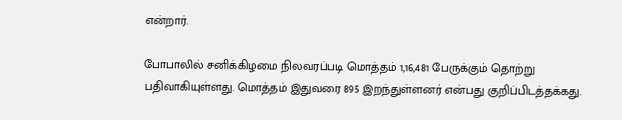என்றார்.

போபாலில் சனிக்கிழமை நிலவரப்படி மொத்தம் 1,16,481 பேருக்கும் தொற்று பதிவாகியுள்ளது. மொத்தம் இதுவரை 895 இறந்துள்ளனர் என்பது குறிப்பிடத்தக்கது.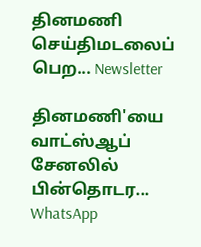தினமணி செய்திமடலைப் பெற... Newsletter

தினமணி'யை வாட்ஸ்ஆப் சேனலில் பின்தொடர... WhatsApp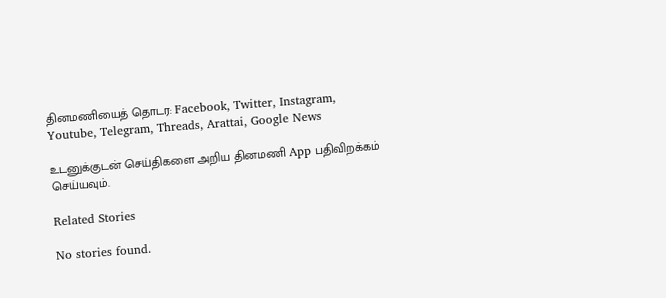தினமணியைத் தொடர: Facebook, Twitter, Instagram, Youtube, Telegram, Threads, Arattai, Google News

உடனுக்குடன் செய்திகளை அறிய தினமணி App பதிவிறக்கம் செய்யவும்.

Related Stories

No stories found.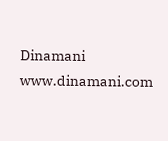Dinamani
www.dinamani.com